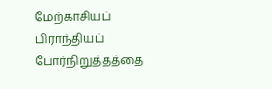மேற்காசியப் பிராந்தியப் போர்நிறுத்தத்தை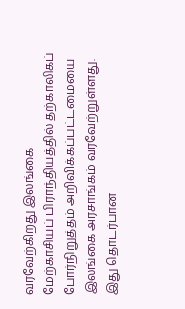வரவேற்கிறது இலங்கை
மேற்காசியப் பிராந்தியத்தில் தற்காலிகப் போர்நிறுத்தம் அறிவிக்கப்பட்டமையை இலங்கை அரசாங்கம் வரவேற்றுள்ளது. இது தொடர்பான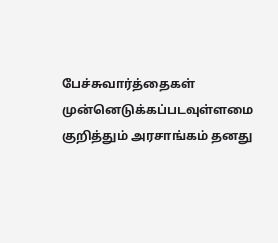பேச்சுவார்த்தைகள் முன்னெடுக்கப்படவுள்ளமை குறித்தும் அரசாங்கம் தனது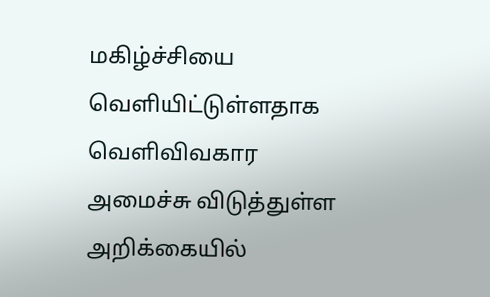மகிழ்ச்சியை வெளியிட்டுள்ளதாக வெளிவிவகார அமைச்சு விடுத்துள்ள அறிக்கையில்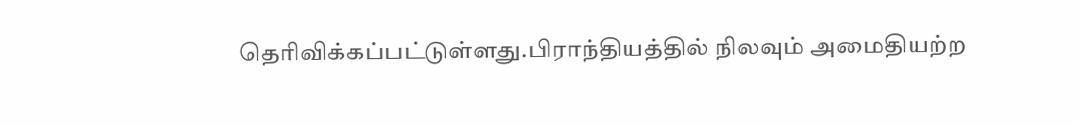தெரிவிக்கப்பட்டுள்ளது.பிராந்தியத்தில் நிலவும் அமைதியற்ற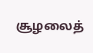சூழலைத்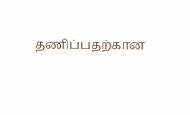தணிப்பதற்கான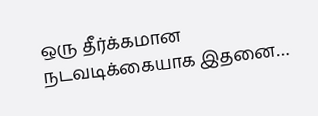ஒரு தீர்க்கமான நடவடிக்கையாக இதனை…